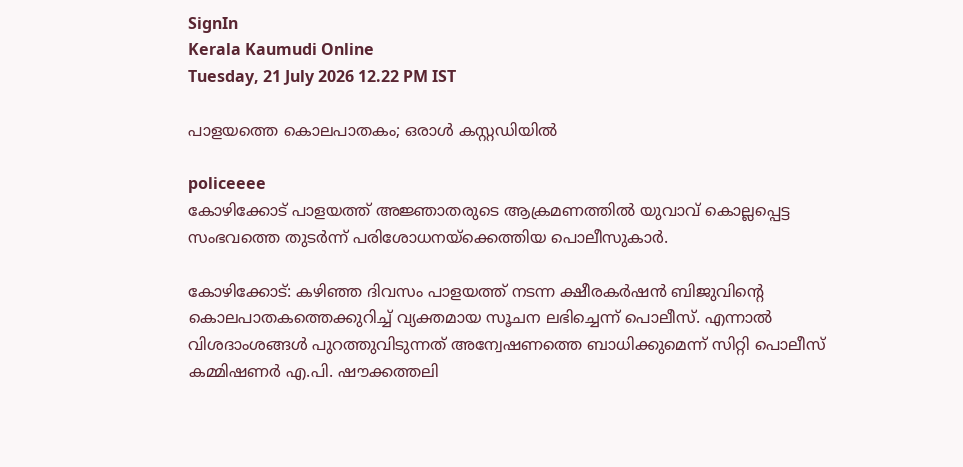SignIn
Kerala Kaumudi Online
Tuesday, 21 July 2026 12.22 PM IST

പാളയത്തെ കൊലപാതകം; ഒരാൾ കസ്റ്റഡിയിൽ

policeeee
കോഴിക്കോട് പാളയത്ത് അജ്ഞാതരുടെ ആക്രമണത്തിൽ യുവാവ് കൊല്ലപ്പെട്ട സംഭവത്തെ തുടർന്ന് പരിശോധനയ്ക്കെത്തിയ പൊലീസുകാർ.

കോഴിക്കോട്: കഴിഞ്ഞ ദിവസം പാളയത്ത് നടന്ന ക്ഷീരകർഷൻ ബിജുവിന്റെ കൊലപാതകത്തെക്കുറിച്ച് വ്യക്തമായ സൂചന ലഭിച്ചെന്ന് പൊലീസ്. എന്നാൽ വിശദാംശങ്ങൾ പുറത്തുവിടുന്നത് അന്വേഷണത്തെ ബാധിക്കുമെന്ന് സിറ്റി പൊലീസ് കമ്മിഷണർ എ.പി. ഷൗക്കത്തലി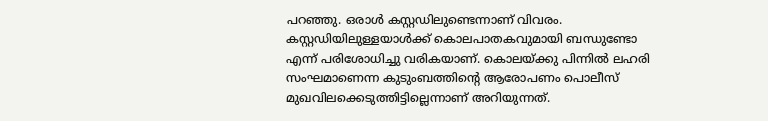പറഞ്ഞു. ഒരാൾ കസ്റ്റഡിലുണ്ടെന്നാണ് വിവരം. കസ്റ്റഡിയിലുള്ളയാൾക്ക് കൊലപാതകവുമായി ബന്ധുണ്ടോ എന്ന് പരിശോധിച്ചു വരികയാണ്. കൊലയ്ക്കു പിന്നിൽ ലഹരി സംഘമാണെന്ന കുടുംബത്തിന്റെ ആരോപണം പൊലീസ് മുഖവിലക്കെടുത്തിട്ടില്ലെന്നാണ് അറിയുന്നത്.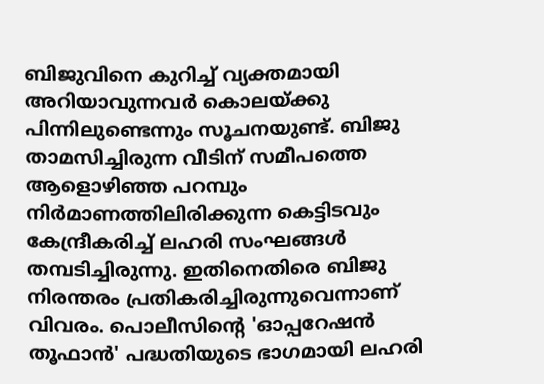ബിജുവിനെ കുറിച്ച് വ്യക്തമായി അറിയാവുന്നവർ കൊലയ്ക്കു പിന്നിലുണ്ടെന്നും സൂചനയുണ്ട്. ബിജു താമസിച്ചിരുന്ന വീടിന് സമീപത്തെ ആളൊഴിഞ്ഞ പറമ്പും നിർമാണത്തിലിരിക്കുന്ന കെട്ടിടവും കേന്ദ്രീകരിച്ച് ലഹരി സംഘങ്ങൾ തമ്പടിച്ചിരുന്നു. ഇതിനെതിരെ ബിജു നിരന്തരം പ്രതികരിച്ചിരുന്നുവെന്നാണ് വിവരം. പൊലീസിൻ്റെ 'ഓപ്പറേഷൻ തൂഫാൻ' പദ്ധതിയുടെ ഭാഗമായി ലഹരി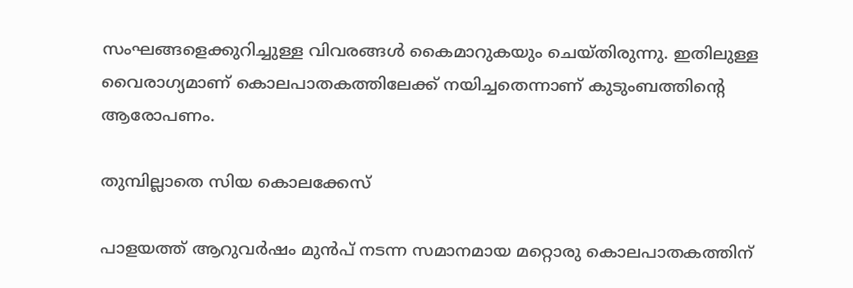സംഘങ്ങളെക്കുറിച്ചുള്ള വിവരങ്ങൾ കൈമാറുകയും ചെയ്തിരുന്നു. ഇതിലുള്ള വൈരാഗ്യമാണ് കൊലപാതകത്തിലേക്ക് നയിച്ചതെന്നാണ് കുടുംബത്തിന്റെ ആരോപണം.

തുമ്പില്ലാതെ സിയ കൊലക്കേസ്

പാളയത്ത് ആറുവർഷം മുൻപ് നടന്ന സമാനമായ മറ്റൊരു കൊലപാതകത്തിന്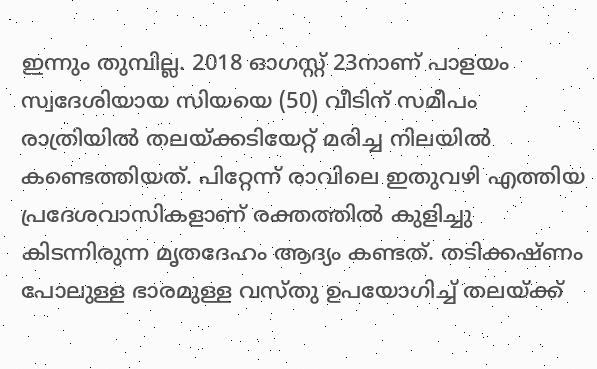ഇന്നും തുമ്പില്ല. 2018 ഓഗസ്റ്റ് 23നാണ് പാളയം സ്വദേശിയായ സിയയെ (50) വീടിന് സമീപം രാത്രിയിൽ തലയ്ക്കടിയേറ്റ് മരിച്ച നിലയിൽ കണ്ടെത്തിയത്. പിറ്റേന്ന് രാവിലെ ഇതുവഴി എത്തിയ പ്രദേശവാസികളാണ് രക്തത്തിൽ കുളിച്ചു കിടന്നിരുന്ന മൃതദേഹം ആദ്യം കണ്ടത്. തടിക്കഷ്ണം പോലുള്ള ഭാരമുള്ള വസ്തു ഉപയോഗിച്ച് തലയ്ക്ക്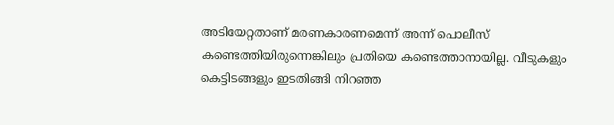അടിയേറ്റതാണ് മരണകാരണമെന്ന് അന്ന് പൊലീസ് കണ്ടെത്തിയിരുന്നെങ്കിലും പ്രതിയെ കണ്ടെത്താനായില്ല. വീടുകളും കെട്ടിടങ്ങളും ഇടതിങ്ങി നിറഞ്ഞ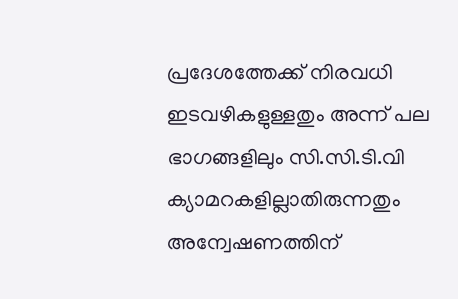പ്രദേശത്തേക്ക് നിരവധി ഇടവഴികളുള്ളതും അന്ന് പല ഭാഗങ്ങളിലും സി.സി.ടി.വി ക്യാമറകളില്ലാതിരുന്നതും അന്വേഷണത്തിന്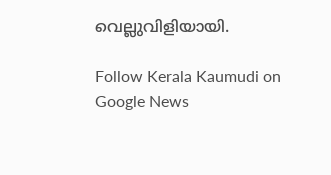വെല്ലുവിളിയായി.

Follow Kerala Kaumudi on Google News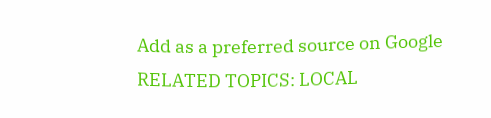Add as a preferred source on Google
RELATED TOPICS: LOCAL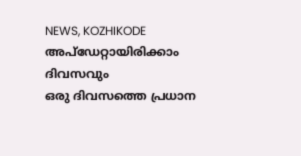NEWS, KOZHIKODE
അപ്ഡേറ്റായിരിക്കാം ദിവസവും
ഒരു ദിവസത്തെ പ്രധാന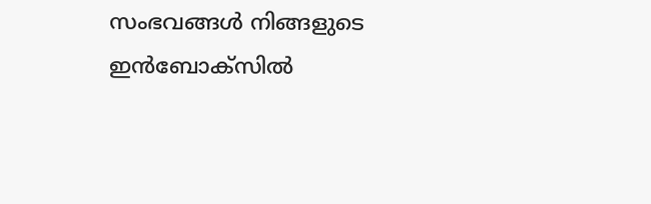സംഭവങ്ങൾ നിങ്ങളുടെ ഇൻബോക്സിൽ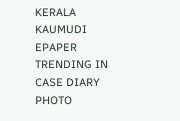KERALA KAUMUDI EPAPER
TRENDING IN CASE DIARY
PHOTO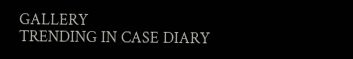GALLERY
TRENDING IN CASE DIARY